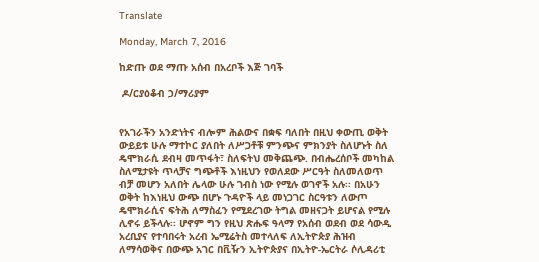Translate

Monday, March 7, 2016

ከድጡ ወደ ማጡ አሰብ በአረቦች እጅ ገባች

 ዶ/ርያዕቆብ ኃ/ማሪያም


የአገራችን አንድነትና ብሎም ሕልውና በቋፍ ባለበት በዚህ ቀውጢ ወቅት ውይይቱ ሁሉ ማተኮር ያለበት ለሥጋቶቹ ምንጭና ምክንያት ስለሆኑት ስለ ዴሞክራሲ ደብዛ መጥፋት፣ ስለፍትህ መቅጨጭ. በብሔረሰቦች መካከል ስለሚታዩት ጥላቻና ግጭቶች እነዚህን የወለደው ሥርዓት ስለመለወጥ ብቻ መሆን አለበት ሌላው ሁሉ ገብስ ነው የሚሉ ወገኖች አሉ፡፡ በአሁን ወቅት ከእነዚህ ውጭ በሆኑ ጉዳዮች ላይ መነጋገር ስርዓቱን ለውጦ ዴሞክራሲና ፍትሕ ለማስፈን የሚደረገው ትግል መዘናጋት ይሆናል የሚሉ ሊኖሩ ይችላሉ፡፡ ሆኖም ግን የዚህ ጽሑፍ ዓላማ የአሰብ ወደብ ወደ ሳውዲ አረቢያና የተባበሩት አረብ ኤሚሬትስ መተላለፍ ለኢትዮጵያ ሕዝብ ለማሳወቅና በውጭ አገር በቪዥን ኢትዮጵያና በኢትዮ-ኤርትራ ሶሊዳሪቲ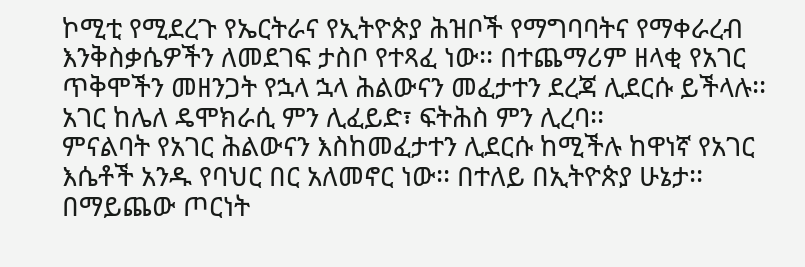ኮሚቲ የሚደረጉ የኤርትራና የኢትዮጵያ ሕዝቦች የማግባባትና የማቀራረብ እንቅስቃሴዎችን ለመደገፍ ታስቦ የተጻፈ ነው፡፡ በተጨማሪም ዘላቂ የአገር ጥቅሞችን መዘንጋት የኋላ ኋላ ሕልውናን መፈታተን ደረጃ ሊደርሱ ይችላሉ፡፡ አገር ከሌለ ዴሞክራሲ ምን ሊፈይድ፣ ፍትሕስ ምን ሊረባ፡፡
ምናልባት የአገር ሕልውናን እስከመፈታተን ሊደርሱ ከሚችሉ ከዋነኛ የአገር እሴቶች አንዱ የባህር በር አለመኖር ነው፡፡ በተለይ በኢትዮጵያ ሁኔታ፡፡ በማይጨው ጦርነት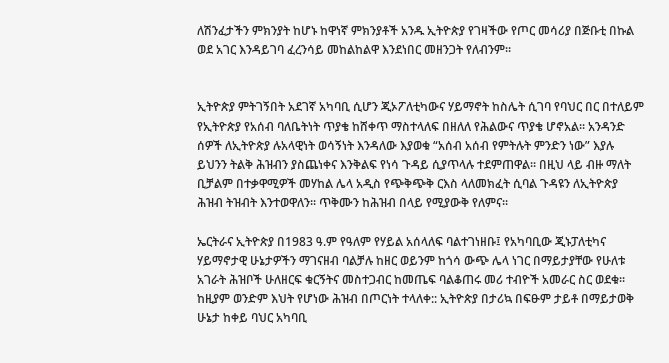ለሽንፈታችን ምክንያት ከሆኑ ከዋነኛ ምክንያቶች አንዱ ኢትዮጵያ የገዛችው የጦር መሳሪያ በጅቡቲ በኩል ወደ አገር እንዳይገባ ፈረንሳይ መከልከልዋ እንደነበር መዘንጋት የለብንም፡፡


ኢትዮጵያ ምትገኝበት አደገኛ አካባቢ ሲሆን ጂኦፖለቲካውና ሃይማኖት ከስሌት ሲገባ የባህር በር በተለይም የኢትዮጵያ የአሰብ ባለቤትነት ጥያቄ ከሸቀጥ ማስተላለፍ በዘለለ የሕልውና ጥያቄ ሆኖአል፡፡ አንዳንድ ሰዎች ለኢትዮጵያ ሉአላዊነት ወሳኝነት እንዳለው እያወቁ “አሰብ አሰብ የምትሉት ምንድን ነው” እያሉ ይህንን ትልቅ ሕዝብን ያስጨነቀና እንቅልፍ የነሳ ጉዳይ ሲያጥላሉ ተደምጠዋል፡፡ በዚህ ላይ ብዙ ማለት ቢቻልም በተቃዋሚዎች መሃከል ሌላ አዲስ የጭቅጭቅ ርእስ ላለመክፈት ሲባል ጉዳዩን ለኢትዮጵያ ሕዝብ ትዝብት እንተወዋለን፡፡ ጥቅሙን ከሕዝብ በላይ የሚያውቅ የለምና፡፡

ኤርትራና ኢትዮጵያ በ1983 ዓ.ም የዓለም የሃይል አሰላለፍ ባልተገነዘቡ፤ የአካባቢው ጂኑፓለቲካና ሃይማኖታዊ ሁኔታዎችን ማገናዘብ ባልቻሉ ከዘር ወይንም ከጎሳ ውጭ ሌላ ነገር በማይታያቸው የሁለቱ አገራት ሕዝቦች ሁለዘርፍ ቁርኝትና መስተጋብር ከመጤፍ ባልቆጠሩ መሪ ተብዮች አመራር ስር ወደቁ፡፡ ከዚያም ወንድም እህት የሆነው ሕዝብ በጦርነት ተላለቀ:: ኢትዮጵያ በታሪኳ በፍፁም ታይቶ በማይታወቅ ሁኔታ ከቀይ ባህር አካባቢ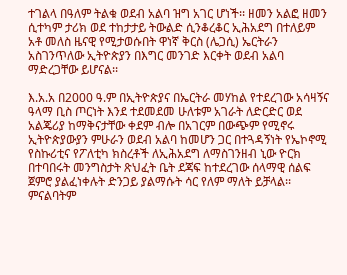ተገልላ በዓለም ትልቁ ወደብ አልባ ዝግ አገር ሆነች፡፡ ዘመን አልፎ ዘመን ሲተካም ታሪክ ወደ ተከታታይ ትውልድ ሲንቆረቆር ኢሕአደግ በተለይም አቶ መለስ ዜናዊ የሚታወሱበት ዋነኛ ቅርስ (ሌጋሲ) ኤርትራን አስገንጥለው ኢትዮጵያን በእግር መንገድ እርቀት ወደብ አልባ ማድረጋቸው ይሆናል፡፡

እ.አ.አ በ2000 ዓ.ም በኢትዮጵያና በኤርትራ መሃከል የተደረገው አሳዛኝና ዓላማ ቢስ ጦርነት እንደ ተደመደመ ሁለቱም አገራት ለድርድር ወደ አልጄሪያ ከማቅናታቸው ቀደም ብሎ በአገርም በውጭም የሚኖሩ ኢትዮጵያውያን ምሁራን ወደብ አልባ ከመሆን ጋር በተጓዳኝነት የኤኮኖሚ የስኩሪቲና የፖለቲካ ክስረቶች ለኢሕአደግ ለማስገንዘብ ኒው ዮርክ በተባበሩት መንግስታት ጽህፈት ቤት ደጃፍ ከተደረገው ሰላማዊ ሰልፍ ጀምሮ ያልፈነቀሉት ድንጋይ ያልማሱት ሳር የለም ማለት ይቻላል፡፡ ምናልባትም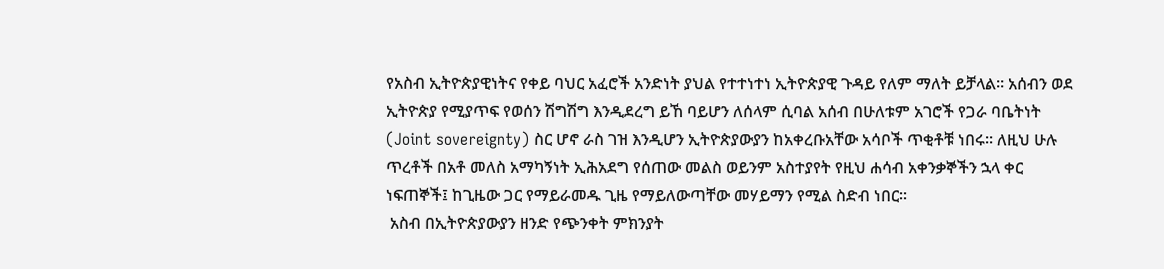የአስብ ኢትዮጵያዊነትና የቀይ ባህር አፈሮች አንድነት ያህል የተተነተነ ኢትዮጵያዊ ጉዳይ የለም ማለት ይቻላል፡፡ አሰብን ወደ ኢትዮጵያ የሚያጥፍ የወሰን ሽግሽግ እንዲደረግ ይኸ ባይሆን ለሰላም ሲባል አሰብ በሁለቱም አገሮች የጋራ ባቤትነት (Joint sovereignty) ስር ሆኖ ራስ ገዝ እንዲሆን ኢትዮጵያውያን ከአቀረቡአቸው አሳቦች ጥቂቶቹ ነበሩ፡፡ ለዚህ ሁሉ ጥረቶች በአቶ መለስ አማካኝነት ኢሕአደግ የሰጠው መልስ ወይንም አስተያየት የዚህ ሐሳብ አቀንቃኞችን ኋላ ቀር ነፍጠኞች፤ ከጊዜው ጋር የማይራመዱ ጊዜ የማይለውጣቸው መሃይማን የሚል ስድብ ነበር፡፡
 አስብ በኢትዮጵያውያን ዘንድ የጭንቀት ምክንያት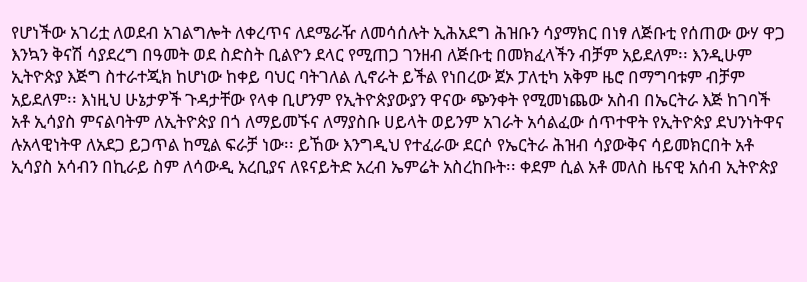የሆነችው አገሪቷ ለወደብ አገልግሎት ለቀረጥና ለደሜራዥ ለመሳሰሉት ኢሕአደግ ሕዝቡን ሳያማክር በነፃ ለጅቡቲ የሰጠው ውሃ ዋጋ እንኳን ቅናሽ ሳያደረግ በዓመት ወደ ስድስት ቢልዮን ደላር የሚጠጋ ገንዘብ ለጅቡቲ በመክፈላችን ብቻም አይደለም፡፡ እንዲሁም ኢትዮጵያ እጅግ ስተራተጂክ ከሆነው ከቀይ ባህር ባትገለል ሊኖራት ይችል የነበረው ጀኦ ፓለቲካ አቅም ዜሮ በማግባቱም ብቻም አይደለም፡፡ እነዚህ ሁኔታዎች ጉዳታቸው የላቀ ቢሆንም የኢትዮጵያውያን ዋናው ጭንቀት የሚመነጨው አስብ በኤርትራ እጅ ከገባች አቶ ኢሳያስ ምናልባትም ለኢትዮጵያ በጎ ለማይመኙና ለማያስቡ ሀይላት ወይንም አገራት አሳልፈው ሰጥተዋት የኢትዮጵያ ደህንነትዋና ሉአላዊነትዋ ለአደጋ ይጋጥል ከሚል ፍራቻ ነው፡፡ ይኸው እንግዲህ የተፈራው ደርሶ የኤርትራ ሕዝብ ሳያውቅና ሳይመክርበት አቶ ኢሳያስ አሳብን በኪራይ ስም ለሳውዲ አረቢያና ለዩናይትድ አረብ ኤምሬት አስረከቡት፡፡ ቀደም ሲል አቶ መለስ ዜናዊ አሰብ ኢትዮጵያ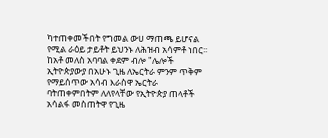ካተጠቀመችበት የግመል ውሀ ማጠጫ ይሆናል የሚል ራዕይ ታይቶት ይህንኑ ለሕዝብ አሳምቶ ነበር፡፡ ከአቶ መለስ አባባል ቀደም ብሎ "ሌሎች ኢትዮጵያውያ በአሁኑ ጊዜ ለኤርትራ ምንም ጥቅም የማይሰጥው አሳብ እራስዋ ኤርትራ ባትጠቀምበትም ለለየላቸው የኢትዮጵያ ጠላቶች አሳልፋ መስጠትዋ የጊዜ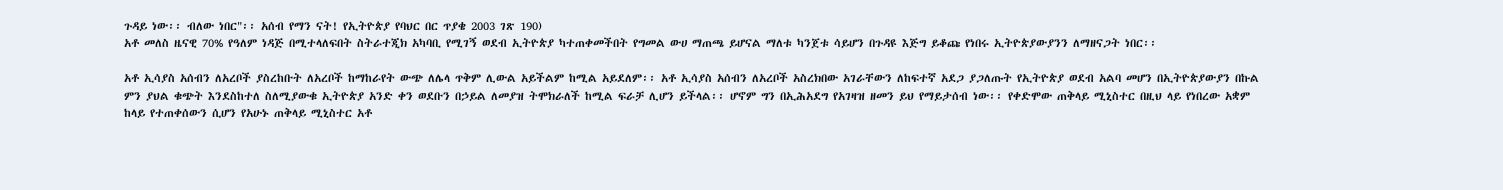ጉዳይ ነው፡፡ ብለው ነበር"፡፡ አሰብ የማን ናት! የኢትዮጵያ የባህር በር ጥያቄ 2003 ገጽ 190)
አቶ መለስ ዜናዊ 70% የዓለም ነዳጅ በሚተላለፍበት ስትራተጂክ አካባቢ የሚገኝ ወደብ ኢትዮጵያ ካተጠቀመችበት የግመል ውሀ ማጠጫ ይሆናል ማለቱ ካንጀቱ ሳይሆን በጉዳዩ እጅግ ይቆጩ የነበሩ ኢትዮጵያውያንን ለማዘናጋት ነበር፡፡

አቶ ኢሳያስ አሰብን ለአረቦች ያስረከቡት ለአረቦች ከማከራየት ውጭ ለሌላ ጥቅም ሊውል አይችልም ከሚል አይደለም፡፡ አቶ ኢሳያስ አሰብን ለአረቦች አስረክበው አገራቸውን ለከፍተኛ አደጋ ያጋለጡት የኢትዮጵያ ወደብ አልባ መሆን በኢትዮጵያውያን በኩል ምን ያህል ቁጭት እንደስከተለ ስለሚያውቁ ኢትዮጵያ አንድ ቀን ወደቡን በኃይል ለመያዝ ትሞክራለች ከሚል ፍራቻ ሊሆን ይችላል፡፡ ሆኖም ግን በኢሕአደግ የአገዛዝ ዘመን ይህ የማይታሰብ ነው፡፡ የቀድሞው ጠቅላይ ሚኒስተር በዚህ ላይ የነበረው አቋም ከላይ የተጠቀሰውን ሲሆን የአሁኑ ጠቅላይ ሚኒስተር አቶ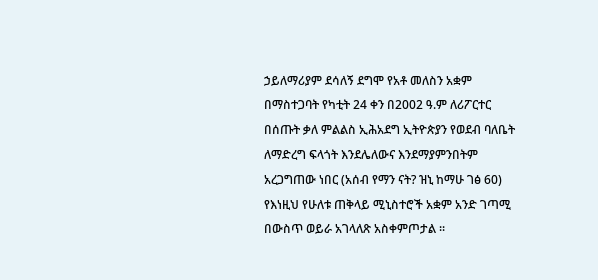ኃይለማሪያም ደሳለኝ ደግሞ የአቶ መለስን አቋም በማስተጋባት የካቲት 24 ቀን በ2002 ዓ.ም ለሪፖርተር በሰጡት ቃለ ምልልስ ኢሕአደግ ኢትዮጵያን የወደብ ባለቤት ለማድረግ ፍላጎት እንደሌለውና እንደማያምንበትም አረጋግጠው ነበር (አሰብ የማን ናት? ዝኒ ከማሁ ገፅ 60)
የእነዚህ የሁለቱ ጠቅላይ ሚኒስተሮች አቋም አንድ ገጣሚ በውስጥ ወይራ አገላለጽ አስቀምጦታል ፡፡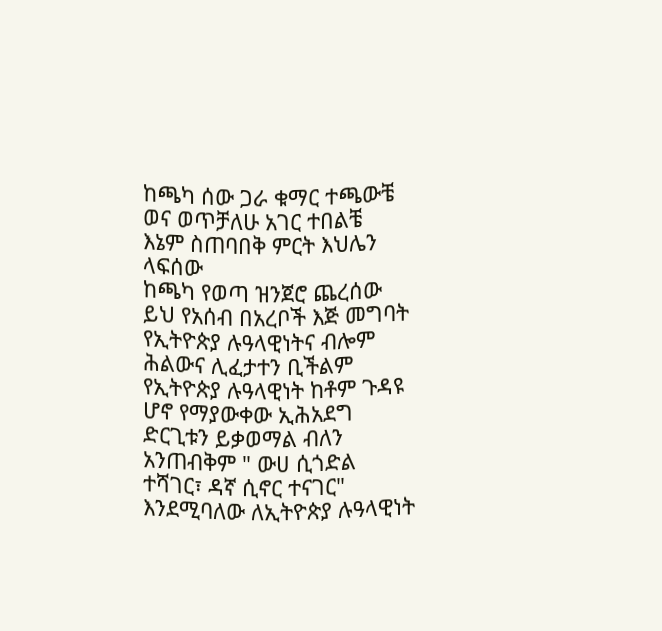ከጫካ ሰው ጋራ ቁማር ተጫውቼ
ወና ወጥቻለሁ አገር ተበልቼ
እኔም ስጠባበቅ ምርት እህሌን ላፍሰው
ከጫካ የወጣ ዝንጀሮ ጨረሰው
ይህ የአሰብ በአረቦች እጅ መግባት የኢትዮጵያ ሉዓላዊነትና ብሎም ሕልውና ሊፈታተን ቢችልም የኢትዮጵያ ሉዓላዊነት ከቶም ጉዳዩ ሆኖ የማያውቀው ኢሕአደግ ድርጊቱን ይቃወማል ብለን አንጠብቅም " ውሀ ሲጎድል ተሻገር፣ ዳኛ ሲኖር ተናገር" እንደሚባለው ለኢትዮጵያ ሉዓላዊነት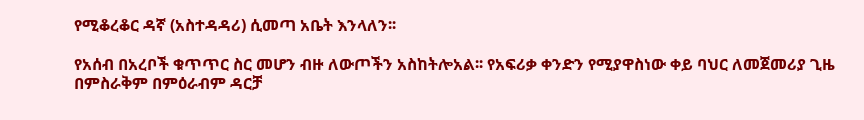የሚቆረቆር ዳኛ (አስተዳዳሪ) ሲመጣ አቤት እንላለን፡፡

የአሰብ በአረቦች ቁጥጥር ስር መሆን ብዙ ለውጦችን አስከትሎአል፡፡ የአፍሪቃ ቀንድን የሚያዋስነው ቀይ ባህር ለመጀመሪያ ጊዜ በምስራቅም በምዕራብም ዳርቻ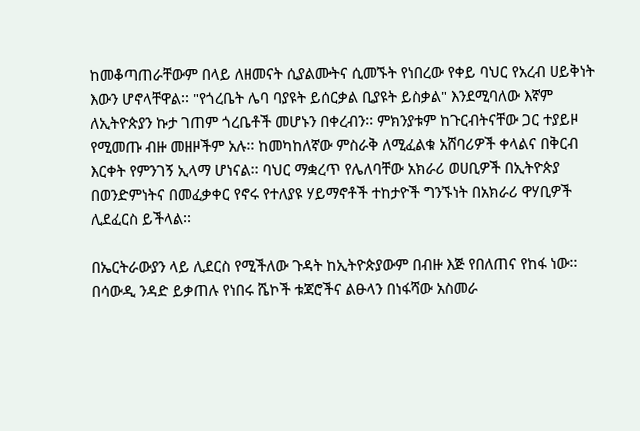ከመቆጣጠራቸውም በላይ ለዘመናት ሲያልሙትና ሲመኙት የነበረው የቀይ ባህር የአረብ ሀይቅነት እውን ሆኖላቸዋል፡፡ "የጎረቤት ሌባ ባያዩት ይሰርቃል ቢያዩት ይስቃል" እንደሚባለው እኛም ለኢትዮጵያን ኩታ ገጠም ጎረቤቶች መሆኑን በቀረብን፡፡ ምክንያቱም ከጉርብትናቸው ጋር ተያይዞ የሚመጡ ብዙ መዘዞችም አሉ፡፡ ከመካከለኛው ምስራቅ ለሚፈልቁ አሸባሪዎች ቀላልና በቅርብ እርቀት የምንገኝ ኢላማ ሆነናል፡፡ ባህር ማቋረጥ የሌለባቸው አክራሪ ወሀቢዎች በኢትዮጵያ በወንድምነትና በመፈቃቀር የኖሩ የተለያዩ ሃይማኖቶች ተከታዮች ግንኙነት በአክራሪ ዋሃቢዎች ሊደፈርስ ይችላል፡፡

በኤርትራውያን ላይ ሊደርስ የሚችለው ጉዳት ከኢትዮጵያውም በብዙ እጅ የበለጠና የከፋ ነው፡፡ በሳውዲ ንዳድ ይቃጠሉ የነበሩ ሼኮች ቱጃሮችና ልፁላን በነፋሻው አስመራ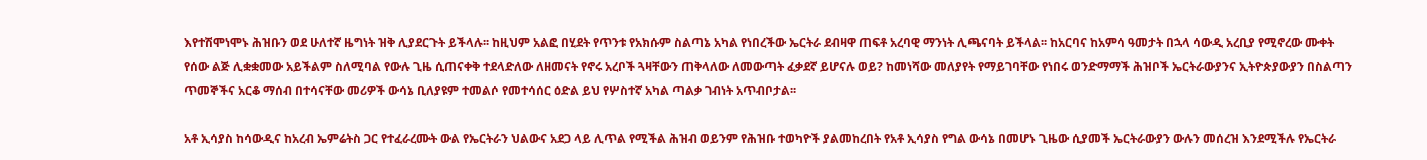እየተሽሞነሞኑ ሕዝቡን ወደ ሁለተኛ ዜግነት ዝቅ ሊያደርጉት ይችላሉ፡፡ ከዚህም አልፎ በሂደት የጥንቱ የአክሱም ስልጣኔ አካል የነበረችው ኤርትራ ደብዛዋ ጠፍቶ አረባዊ ማንነት ሊጫናባት ይችላል፡፡ ከአርባና ከአምሳ ዓመታት በኋላ ሳውዲ አረቢያ የሚኖረው ሙቀት የሰው ልጅ ሊቋቋመው አይችልም ስለሚባል የውሉ ጊዜ ሲጠናቀቅ ተደላድለው ለዘመናት የኖሩ አረቦች ጓዛቸውን ጠቅላለው ለመውጣት ፈቃደኛ ይሆናሉ ወይ? ከመነሻው መለያየት የማይገባቸው የነበሩ ወንድማማች ሕዝቦች ኤርትራውያንና ኢትዮጵያውያን በስልጣን ጥመኞችና አርቆ ማሰብ በተሳናቸው መሪዎች ውሳኔ ቢለያዩም ተመልሶ የመተሳሰር ዕድል ይህ የሦስተኛ አካል ጣልቃ ገብነት አጥብቦታል፡፡

አቶ ኢሳያስ ከሳውዲና ከአረብ ኤምሬትስ ጋር የተፈራረሙት ውል የኤርትራን ህልውና አደጋ ላይ ሊጥል የሚችል ሕዝብ ወይንም የሕዝቡ ተወካዮች ያልመከረበት የአቶ ኢሳያስ የግል ውሳኔ በመሆኑ ጊዜው ሲያመች ኤርትራውያን ውሉን መሰረዝ እንደሚችሉ የኤርትራ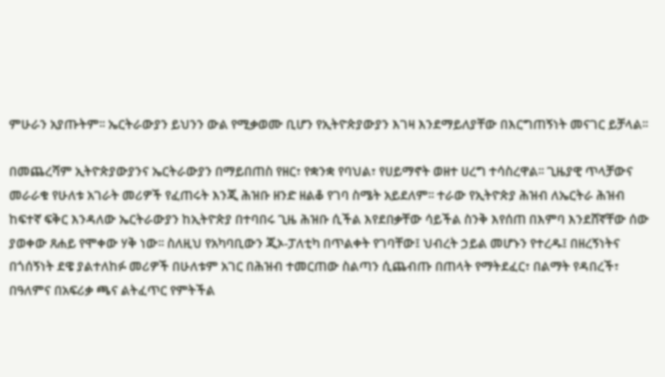ምሁራን አያጡትም፡፡ ኤርትራውያን ይህንን ውል የሚቃወሙ ቢሆን የኢትዮጵያውያን እገዛ እንደማይለያቸው በእርግጠኝነት መናገር ይቻላል፡፡

በመጨረሻም ኢትዮጵያውያንና ኤርትራውያን በማይበጠስ የዘር፣ የቋንቋ የባህል፣ የሀይማኖት ወዘተ ሀረግ ተሳስረዋል፡፡ ጊዜያዊ ጥላቻውና መራራቁ የሁለቱ አገራት መሪዎች የፈጠሩት እንጂ ሕዝቡ ዘንድ ዘልቆ የገባ ስሜት አይደለም፡፡ ተራው የኢትዮጵያ ሕዝብ ለኤርትራ ሕዝብ ከፍተኛ ፍቅር እንዳለው ኤርትራውያን ከኢትዮጵያ በተባበሩ ጊዜ ሕዝቡ ሲችል እየደበቃቸው ሳይችል ስንቅ እየሰጠ በእምባ እንደሸኛቸው ሰው ያወቀው ጸሐይ የሞቀው ሃቅ ነው፡፡ ስለዚህ የአካባቢውን ጂኦ-ፓለቲካ በጥልቀት የገባቸው፤ ህብረት ኃይል መሆኑን የተረዱ፤ በዘረኝነትና በጎሰኝነት ደዌ ያልተለከፉ መሪዎች በሁለቱም አገር በሕዝብ ተመርጠው ስልጣን ሲጨብጡ በጠላት የማትደፈር፣ በልማት የዳበረች፣ በዓለምና በአፍሪቃ ጫና ልትፈጥር የምትችል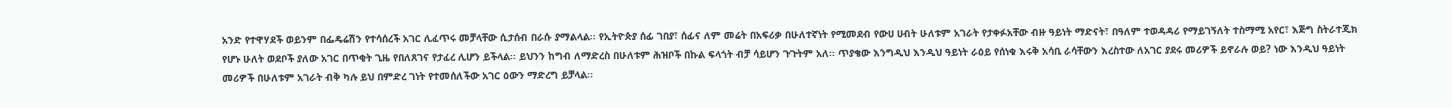አንድ የተዋሃደች ወይንም በፌዴሬሽን የተሳሰረች አገር ሊፈጥሩ መቻላቸው ሲታሰብ በራሱ ያማልላል፡፡ የኢትዮጵያ ሰፊ ገበያ፣ ሰፊና ለም መሬት በአፍሪቃ በሁለተኛነት የሚመደብ የውሀ ሀብት ሁለቱም አገራት የታቀፉአቸው ብዙ ዓይነት ማድናት፣ በዓለም ተወዳዳሪ የማይገኝለት ተስማሚ አየር፣ እጅግ ስትራተጂክ የሆኑ ሁለት ወደቦች ያለው አገር በጥቂት ጊዜ የበለጸገና የታፈረ ሊሆን ይችላል፡፡ ይህንን ከግብ ለማድረስ በሁለቱም ሕዝቦች በኩል ፍላጎት ብቻ ሳይሆን ጉጉትም አለ፡፡ ጥያቄው እንግዲህ እንዲህ ዓይነት ራዕይ የሰነቁ እሩቅ አሳቢ ራሳቸውን እረስተው ለአገር ያደሩ መሪዎች ይኖራሉ ወይ? ነው እንዲህ ዓይነት መሪዎች በሁለቱም አገራት ብቅ ካሉ ይህ በምድረ ገነት የተመሰለችው አገር ዕውን ማድረግ ይቻላል፡፡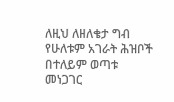ለዚህ ለዘለቄታ ግብ የሁለቱም አገራት ሕዝቦች በተለይም ወጣቱ መነጋገር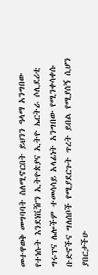መተዋወቅ መግባባት ስለሚኖርበት ይህንን ዓላማ አንግበው የተነሱት እንደነቪዥን ኢትዮጵያና ኢትዮ ኤርትራ ሶሊደሪቲ ግሩፕና ሌሎችም ተመሳሳይ አላፊነት አንግበው የሚንቀሳቀሱ ቡድኖችና ግለሰቦች የሚያደርጉት ጥረት ይበል የሚያሰኝ ሲሆን ያበርታችሁ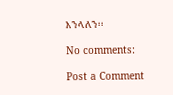እንላለን፡፡

No comments:

Post a Comment